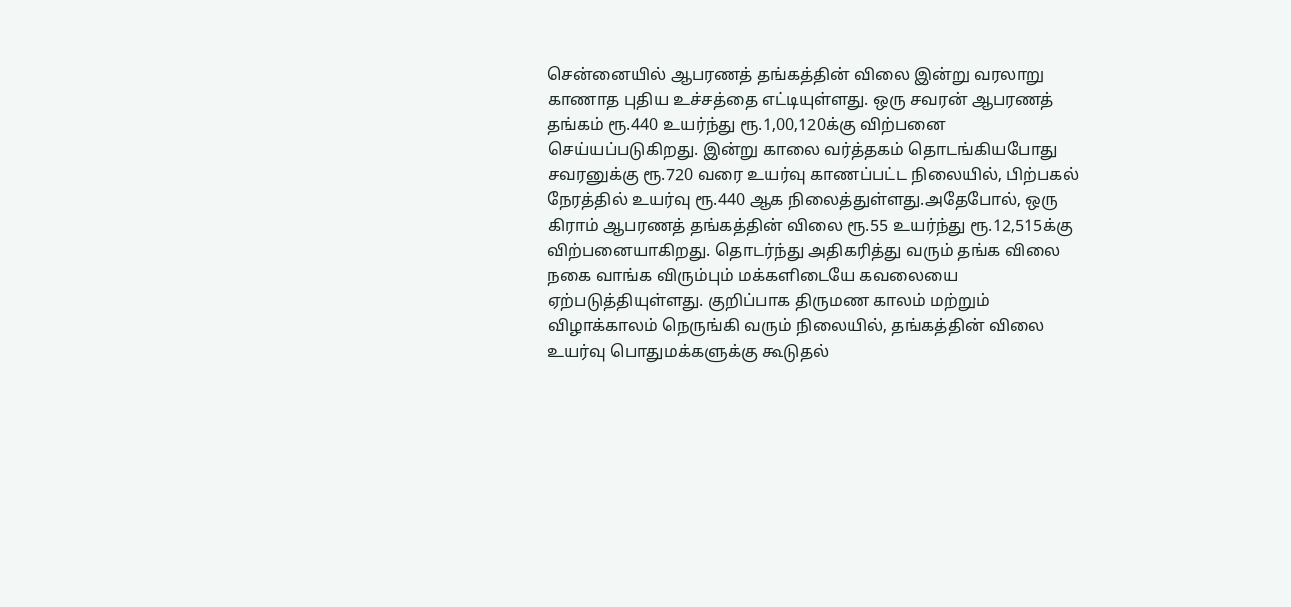சென்னையில் ஆபரணத் தங்கத்தின் விலை இன்று வரலாறு காணாத புதிய உச்சத்தை எட்டியுள்ளது. ஒரு சவரன் ஆபரணத் தங்கம் ரூ.440 உயர்ந்து ரூ.1,00,120க்கு விற்பனை செய்யப்படுகிறது. இன்று காலை வர்த்தகம் தொடங்கியபோது சவரனுக்கு ரூ.720 வரை உயர்வு காணப்பட்ட நிலையில், பிற்பகல் நேரத்தில் உயர்வு ரூ.440 ஆக நிலைத்துள்ளது.அதேபோல், ஒரு கிராம் ஆபரணத் தங்கத்தின் விலை ரூ.55 உயர்ந்து ரூ.12,515க்கு விற்பனையாகிறது. தொடர்ந்து அதிகரித்து வரும் தங்க விலை நகை வாங்க விரும்பும் மக்களிடையே கவலையை ஏற்படுத்தியுள்ளது. குறிப்பாக திருமண காலம் மற்றும் விழாக்காலம் நெருங்கி வரும் நிலையில், தங்கத்தின் விலை உயர்வு பொதுமக்களுக்கு கூடுதல்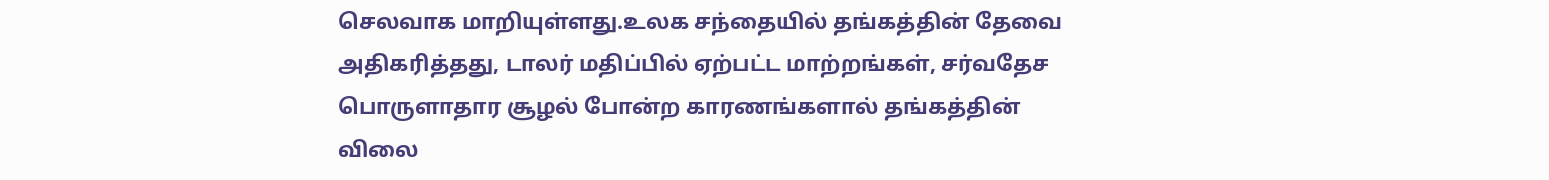செலவாக மாறியுள்ளது.உலக சந்தையில் தங்கத்தின் தேவை அதிகரித்தது, டாலர் மதிப்பில் ஏற்பட்ட மாற்றங்கள், சர்வதேச பொருளாதார சூழல் போன்ற காரணங்களால் தங்கத்தின் விலை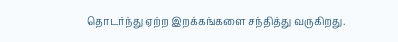தொடர்ந்து ஏற்ற இறக்கங்களை சந்தித்து வருகிறது.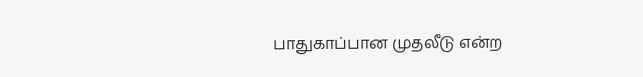பாதுகாப்பான முதலீடு என்ற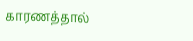காரணத்தால்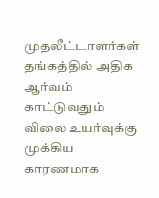முதலீட்டாளர்கள் தங்கத்தில் அதிக ஆர்வம் காட்டுவதும் விலை உயர்வுக்கு முக்கிய காரணமாக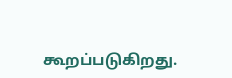கூறப்படுகிறது.